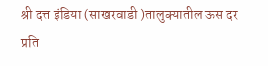श्री दत्त इंडिया (साखरवाडी )तालुक्यातील ऊस दर प्रति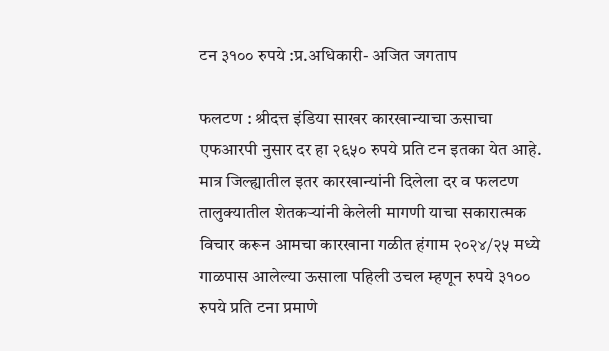टन ३१०० रुपये :प्र.अधिकारी- अजित जगताप

फलटण : श्रीदत्त इंडिया साखर कारखान्याचा ऊसाचा एफआरपी नुसार दर हा २६५० रुपये प्रति टन इतका येत आहे. मात्र जिल्ह्यातील इतर कारखान्यांनी दिलेला दर व फलटण तालुक्यातील शेतकऱ्यांनी केलेली मागणी याचा सकारात्मक विचार करून आमचा कारखाना गळीत हंगाम २०२४/२५ मध्ये गाळपास आलेल्या ऊसाला पहिली उचल म्हणून रुपये ३१०० रुपये प्रति टना प्रमाणे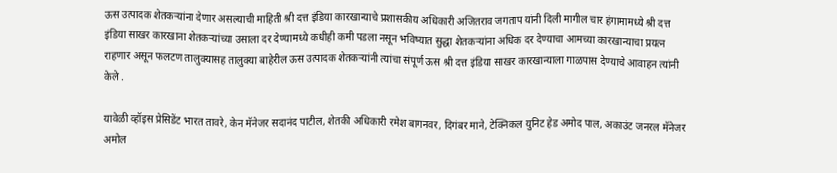ऊस उत्पादक शेतकऱ्यांना देणार असल्याची माहिती श्री दत्त इंडिया कारखान्याचे प्रशासकीय अधिकारी अजितराव जगताप यांनी दिली मागील चार हंगामामध्ये श्री दत्त इंडिया साखर कारखाना शेतकऱ्यांच्या उसाला दर देण्यामध्ये कधीही कमी पडला नसून भविष्यात सुद्धा शेतकऱ्यांना अधिक दर देण्याचा आमच्या कारखान्याचा प्रयत्न राहणार असून फलटण तालुक्यासह तालुक्या बाहेरील ऊस उत्पादक शेतकऱ्यांनी त्यांचा संपूर्ण ऊस श्री दत्त इंडिया साखर कारखान्याला गाळपास देण्याचे आवाहन त्यांनी केले .

यावेळी व्हॉइस प्रेसिडेंट भारत तावरे, केन मॅनेजर सदानंद पाटील, शेतकी अधिकारी रमेश बागनवर, दिगंबर माने, टेक्निकल युनिट हेड अमोद पाल, अकाउंट जनरल मॅनेजर अमोल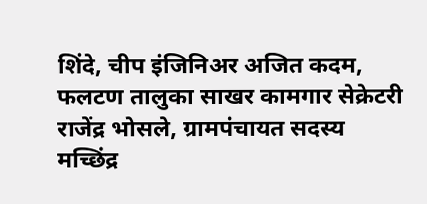शिंदे, चीप इंजिनिअर अजित कदम, फलटण तालुका साखर कामगार सेक्रेटरी राजेंद्र भोसले, ग्रामपंचायत सदस्य मच्छिंद्र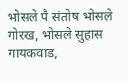भोसले पै संतोष भोसले गोरख, भोसले सुहास गायकवाड,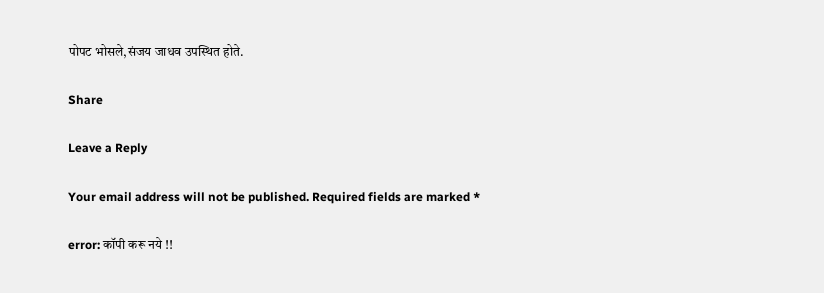पोपट भोसले,संजय जाधव उपस्थित होते.

Share

Leave a Reply

Your email address will not be published. Required fields are marked *

error: कॉपी करू नये !!